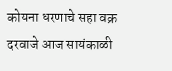कोयना धरणाचे सहा वक्र दरवाजे आज सायंकाळी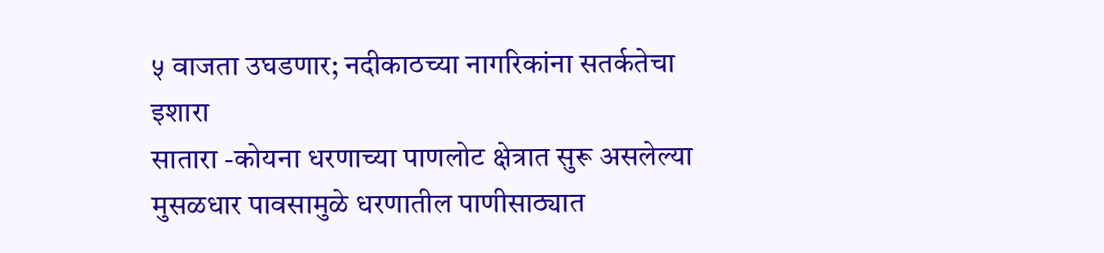५ वाजता उघडणार; नदीकाठच्या नागरिकांना सतर्कतेचा इशारा
सातारा -कोयना धरणाच्या पाणलोट क्षेत्रात सुरू असलेल्या मुसळधार पावसामुळे धरणातील पाणीसाठ्यात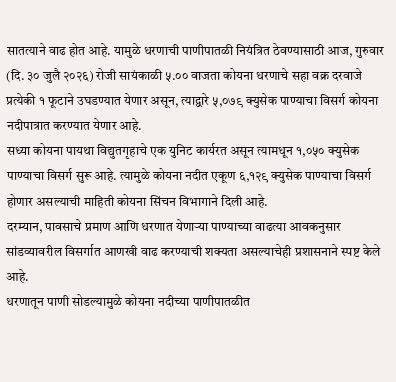सातत्याने वाढ होत आहे. यामुळे धरणाची पाणीपातळी नियंत्रित ठेवण्यासाठी आज, गुरुवार (दि. ३० जुलै २०२६) रोजी सायंकाळी ५.०० वाजता कोयना धरणाचे सहा वक्र दरवाजे प्रत्येकी १ फूटाने उघडण्यात येणार असून, त्याद्वारे ५,०७९ क्युसेक पाण्याचा विसर्ग कोयना नदीपात्रात करण्यात येणार आहे.
सध्या कोयना पायथा विद्युतगृहाचे एक युनिट कार्यरत असून त्यामधून १,०५० क्युसेक पाण्याचा विसर्ग सुरू आहे. त्यामुळे कोयना नदीत एकूण ६,१२९ क्युसेक पाण्याचा विसर्ग होणार असल्याची माहिती कोयना सिंचन विभागाने दिली आहे.
दरम्यान, पावसाचे प्रमाण आणि धरणात येणाऱ्या पाण्याच्या वाढत्या आवकनुसार सांडव्यावरील विसर्गात आणखी वाढ करण्याची शक्यता असल्याचेही प्रशासनाने स्पष्ट केले आहे.
धरणातून पाणी सोडल्यामुळे कोयना नदीच्या पाणीपातळीत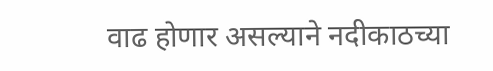वाढ होणार असल्याने नदीकाठच्या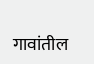गावांतील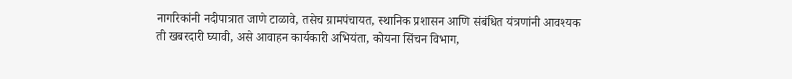नागरिकांनी नदीपात्रात जाणे टाळावे, तसेच ग्रामपंचायत, स्थानिक प्रशासन आणि संबंधित यंत्रणांनी आवश्यक ती खबरदारी घ्यावी, असे आवाहन कार्यकारी अभियंता, कोयना सिंचन विभाग,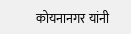कोयनानगर यांनी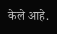केले आहे.